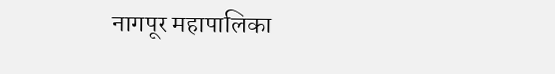नागपूर महापालिका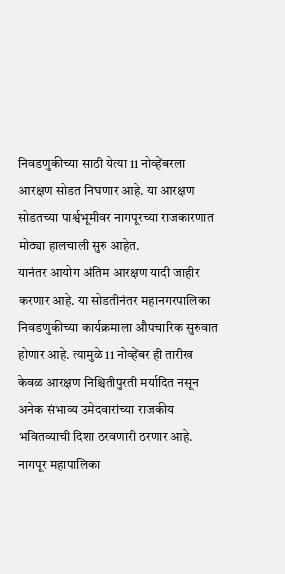निवडणुकीच्या साठी येत्या 11 नोव्हेंबरला आरक्षण सोडत निघणार आहे. या आरक्षण सोडतच्या पार्श्वभूमीवर नागपूरच्या राजकारणात मोठ्या हालचाली सुरु आहेत.
यानंतर आयोग अंतिम आरक्षण यादी जाहीर करणार आहे. या सोडतीनंतर महानगरपालिका निवडणुकीच्या कार्यक्रमाला औपचारिक सुरुवात होणार आहे. त्यामुळे 11 नोव्हेंबर ही तारीख केवळ आरक्षण निश्चितीपुरती मर्यादित नसून अनेक संभाव्य उमेदवारांच्या राजकीय भवितव्याची दिशा ठरवणारी ठरणार आहे.
नागपूर महापालिका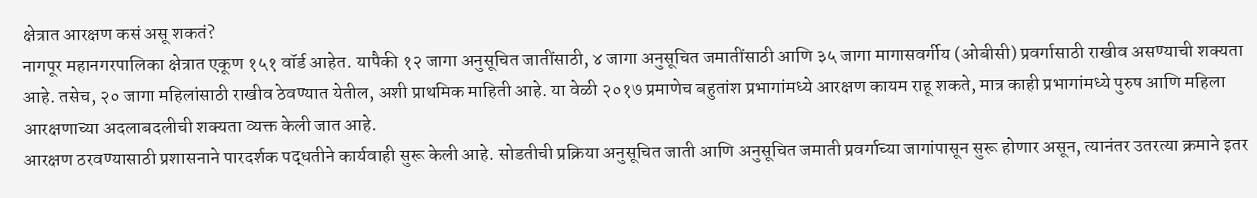क्षेत्रात आरक्षण कसं असू शकतं?
नागपूर महानगरपालिका क्षेत्रात एकूण १५१ वॉर्ड आहेत. यापैकी १२ जागा अनुसूचित जातींसाठी, ४ जागा अनुसूचित जमातींसाठी आणि ३५ जागा मागासवर्गीय (ओबीसी) प्रवर्गासाठी राखीव असण्याची शक्यता आहे. तसेच, २० जागा महिलांसाठी राखीव ठेवण्यात येतील, अशी प्राथमिक माहिती आहे. या वेळी २०१७ प्रमाणेच बहुतांश प्रभागांमध्ये आरक्षण कायम राहू शकते, मात्र काही प्रभागांमध्ये पुरुष आणि महिला आरक्षणाच्या अदलाबदलीची शक्यता व्यक्त केली जात आहे.
आरक्षण ठरवण्यासाठी प्रशासनाने पारदर्शक पद्धतीने कार्यवाही सुरू केली आहे. सोडतीची प्रक्रिया अनुसूचित जाती आणि अनुसूचित जमाती प्रवर्गाच्या जागांपासून सुरू होणार असून, त्यानंतर उतरत्या क्रमाने इतर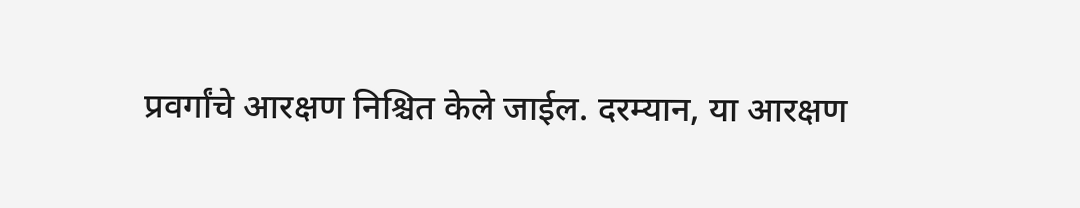प्रवर्गांचे आरक्षण निश्चित केले जाईल. दरम्यान, या आरक्षण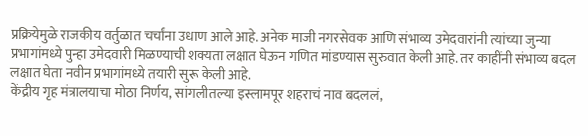प्रक्रियेमुळे राजकीय वर्तुळात चर्चांना उधाण आले आहे. अनेक माजी नगरसेवक आणि संभाव्य उमेदवारांनी त्यांच्या जुन्या प्रभागांमध्ये पुन्हा उमेदवारी मिळण्याची शक्यता लक्षात घेऊन गणित मांडण्यास सुरुवात केली आहे. तर काहींनी संभाव्य बदल लक्षात घेता नवीन प्रभागांमध्ये तयारी सुरू केली आहे.
केंद्रीय गृह मंत्रालयाचा मोठा निर्णय, सांगलीतल्या इस्लामपूर शहराचं नाव बदललं,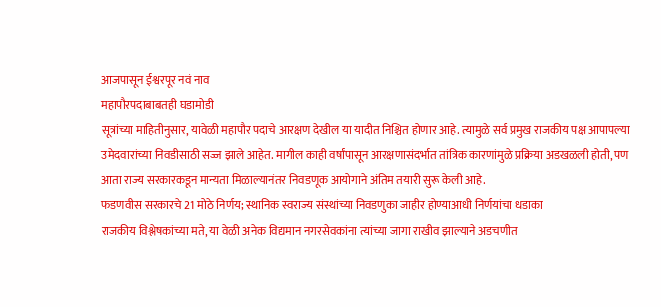आजपासून ईश्वरपूर नवं नाव
महापौरपदाबाबतही घडामोडी
सूत्रांच्या माहितीनुसार, यावेळी महापौर पदाचे आरक्षण देखील या यादीत निश्चित होणार आहे. त्यामुळे सर्व प्रमुख राजकीय पक्ष आपापल्या उमेदवारांच्या निवडीसाठी सज्ज झाले आहेत. मागील काही वर्षांपासून आरक्षणासंदर्भात तांत्रिक कारणांमुळे प्रक्रिया अडखळली होती, पण आता राज्य सरकारकडून मान्यता मिळाल्यानंतर निवडणूक आयोगाने अंतिम तयारी सुरू केली आहे.
फडणवीस सरकारचे 21 मोठे निर्णय; स्थानिक स्वराज्य संस्थांच्या निवडणुका जाहीर होण्याआधी निर्णयांचा धडाका
राजकीय विश्लेषकांच्या मते, या वेळी अनेक विद्यमान नगरसेवकांना त्यांच्या जागा राखीव झाल्याने अडचणीत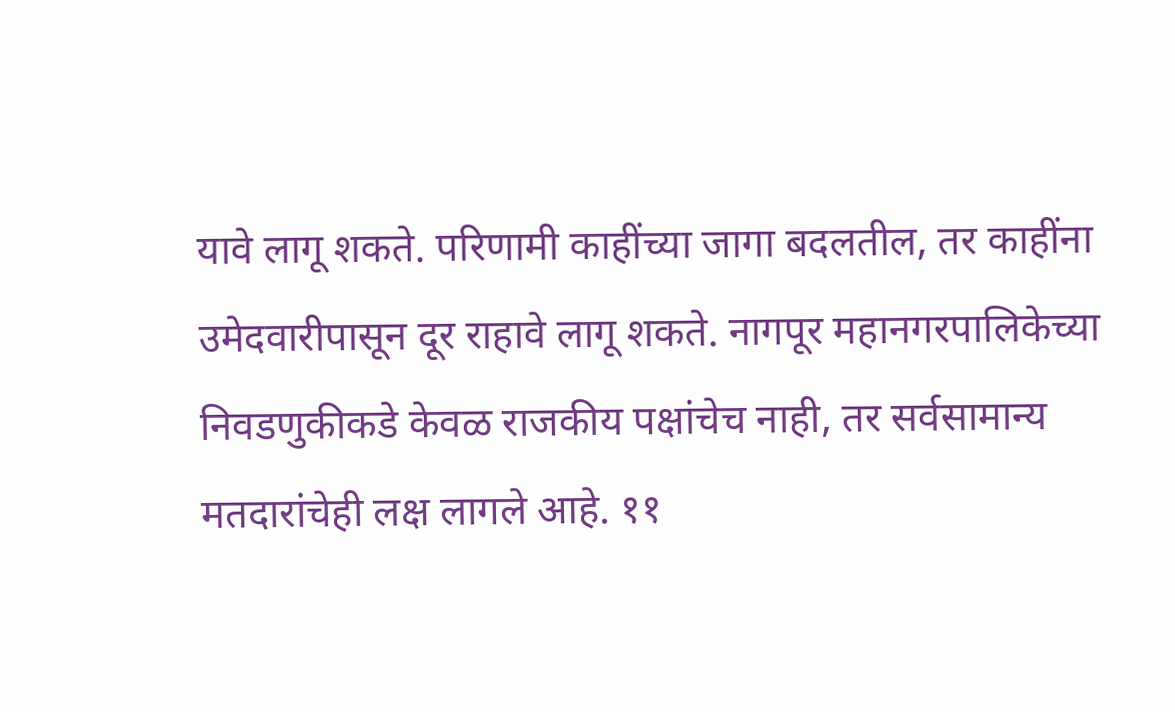यावे लागू शकते. परिणामी काहींच्या जागा बदलतील, तर काहींना उमेदवारीपासून दूर राहावे लागू शकते. नागपूर महानगरपालिकेच्या निवडणुकीकडे केवळ राजकीय पक्षांचेच नाही, तर सर्वसामान्य मतदारांचेही लक्ष लागले आहे. ११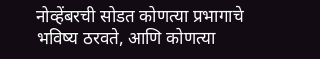नोव्हेंबरची सोडत कोणत्या प्रभागाचे भविष्य ठरवते, आणि कोणत्या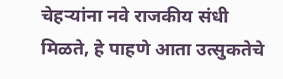चेहऱ्यांना नवे राजकीय संधी मिळते, हे पाहणे आता उत्सुकतेचे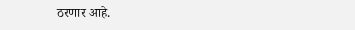ठरणार आहे.